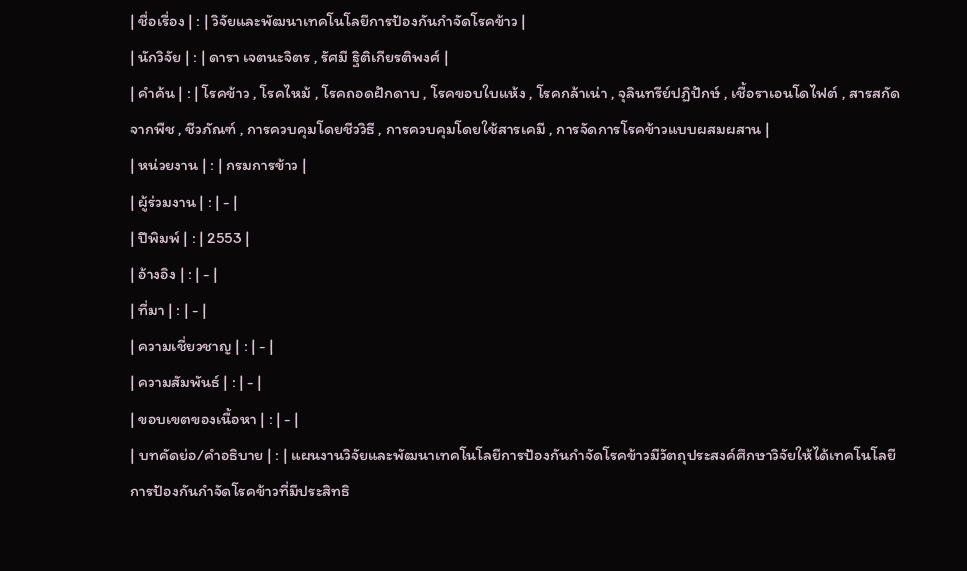| ชื่อเรื่อง | : | วิจัยและพัฒนาเทคโนโลยีการป้องกันกำจัดโรคข้าว |
| นักวิจัย | : | ดารา เจตนะจิตร , รัศมี ฐิติเกียรติพงศ์ |
| คำค้น | : | โรคข้าว , โรคไหม้ , โรคถอดฝักดาบ , โรคขอบใบแห้ง , โรคกล้าเน่า , จุลินทรีย์ปฏิปักษ์ , เชื้อราเอนโดไฟต์ , สารสกัดจากพืช , ชีวภัณฑ์ , การควบคุมโดยชีววิธี , การควบคุมโดยใช้สารเคมี , การจัดการโรคข้าวแบบผสมผสาน |
| หน่วยงาน | : | กรมการข้าว |
| ผู้ร่วมงาน | : | - |
| ปีพิมพ์ | : | 2553 |
| อ้างอิง | : | - |
| ที่มา | : | - |
| ความเชี่ยวชาญ | : | - |
| ความสัมพันธ์ | : | - |
| ขอบเขตของเนื้อหา | : | - |
| บทคัดย่อ/คำอธิบาย | : | แผนงานวิจัยและพัฒนาเทคโนโลยีการป้องกันกำจัดโรคข้าวมีวัตถุประสงค์ศึกษาวิจัยให้ได้เทคโนโลยีการป้องกันกำจัดโรคข้าวที่มีประสิทธิ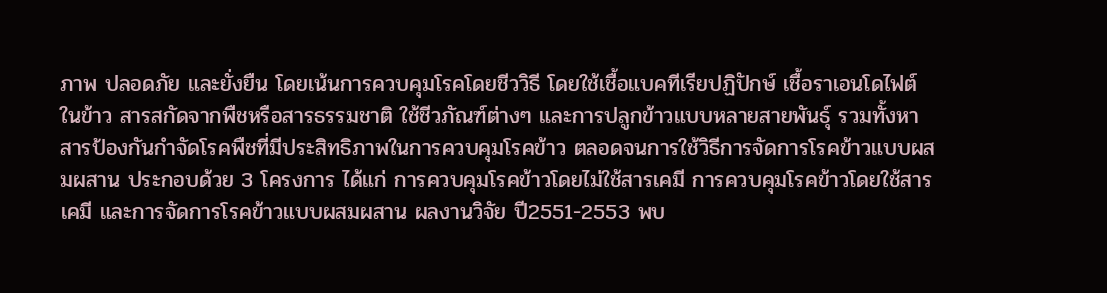ภาพ ปลอดภัย และยั่งยืน โดยเน้นการควบคุมโรคโดยชีววิธี โดยใช้เชื้อแบคทีเรียปฏิปักษ์ เชื้อราเอนโดไฟต์ในข้าว สารสกัดจากพืชหรือสารธรรมชาติ ใช้ชีวภัณฑ์ต่างๆ และการปลูกข้าวแบบหลายสายพันธุ์ รวมทั้งหาสารป้องกันกำจัดโรคพืชที่มีประสิทธิภาพในการควบคุมโรคข้าว ตลอดจนการใช้วิธีการจัดการโรคข้าวแบบผสมผสาน ประกอบด้วย 3 โครงการ ได้แก่ การควบคุมโรคข้าวโดยไม่ใช้สารเคมี การควบคุมโรคข้าวโดยใช้สารเคมี และการจัดการโรคข้าวแบบผสมผสาน ผลงานวิจัย ปี2551-2553 พบ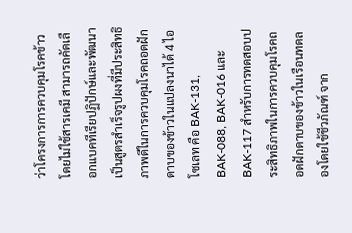ว่าโครงการการควบคุมโรคข้าวโดยไม่ใช้สารเคมี สามารถคัดเลือกแบคทีเรียปฏิปักษ์และพัฒนาเป็นสูตรสำเร็จรูปผงที่มีประสิทธิภาพดีในการควบคุมโรคถอดฝักดาบของข้าวในแปลงนาได้ 4 ไอโซเลท คือ BAK-131, BAK-088, BAK-016 และ BAK-117 สำหรับการทดสอบประสิทธิภาพในการควบคุมโรคถอดฝักดาบของข้าวในเรือนทดลองโดยใช้ชีวภัณฑ์ จาก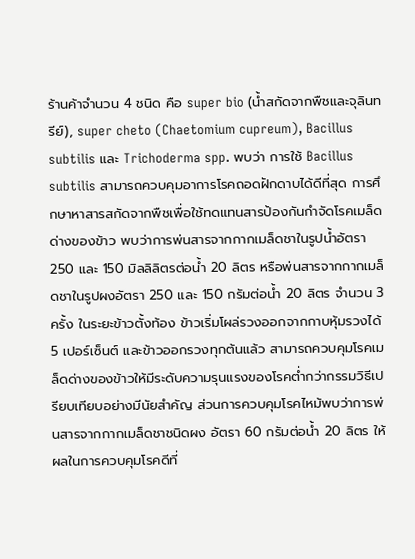ร้านค้าจำนวน 4 ชนิด คือ super bio (น้ำสกัดจากพืชและจุลินทรีย์), super cheto (Chaetomium cupreum), Bacillus subtilis และ Trichoderma spp. พบว่า การใช้ Bacillus subtilis สามารถควบคุมอาการโรคถอดฝักดาบได้ดีที่สุด การศึกษาหาสารสกัดจากพืชเพื่อใช้ทดแทนสารป้องกันกำจัดโรคเมล็ดด่างของข้าว พบว่าการพ่นสารจากกากเมล็ดชาในรูปน้ำอัตรา 250 และ 150 มิลลิลิตรต่อน้ำ 20 ลิตร หรือพ่นสารจากกากเมล็ดชาในรูปผงอัตรา 250 และ 150 กรัมต่อน้ำ 20 ลิตร จำนวน 3 ครั้ง ในระยะข้าวตั้งท้อง ข้าวเริ่มโผล่รวงออกจากกาบหุ้มรวงได้ 5 เปอร์เซ็นต์ และข้าวออกรวงทุกต้นแล้ว สามารถควบคุมโรคเมล็ดด่างของข้าวให้มีระดับความรุนแรงของโรคต่ำกว่ากรรมวิธีเปรียบเทียบอย่างมีนัยสำคัญ ส่วนการควบคุมโรคไหม้พบว่าการพ่นสารจากกากเมล็ดชาชนิดผง อัตรา 60 กรัมต่อน้ำ 20 ลิตร ให้ผลในการควบคุมโรคดีที่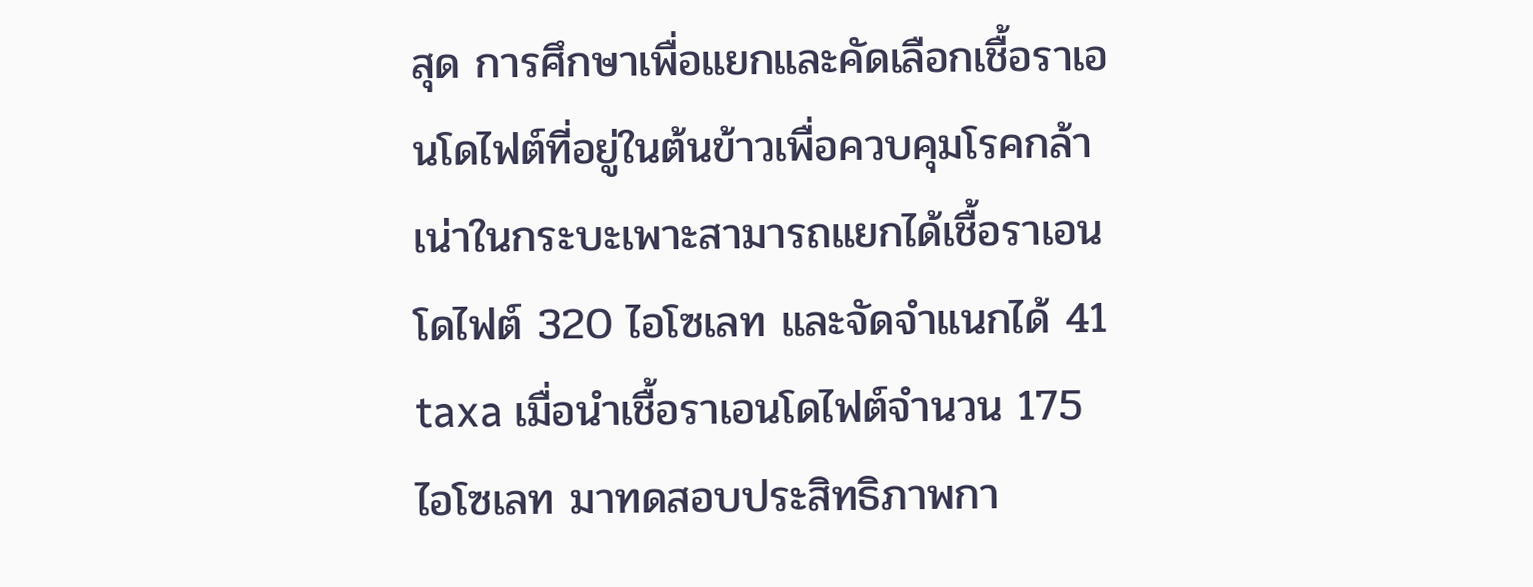สุด การศึกษาเพื่อแยกและคัดเลือกเชื้อราเอนโดไฟต์ที่อยู่ในต้นข้าวเพื่อควบคุมโรคกล้าเน่าในกระบะเพาะสามารถแยกได้เชื้อราเอนโดไฟต์ 320 ไอโซเลท และจัดจำแนกได้ 41 taxa เมื่อนำเชื้อราเอนโดไฟต์จำนวน 175 ไอโซเลท มาทดสอบประสิทธิภาพกา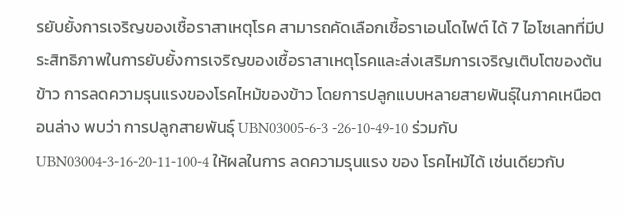รยับยั้งการเจริญของเชื้อราสาเหตุโรค สามารถคัดเลือกเชื้อราเอนโดไฟต์ ได้ 7 ไอโซเลทที่มีประสิทธิภาพในการยับยั้งการเจริญของเชื้อราสาเหตุโรคและส่งเสริมการเจริญเติบโตของต้นข้าว การลดความรุนแรงของโรคไหม้ของข้าว โดยการปลูกแบบหลายสายพันธุ์ในภาคเหนือตอนล่าง พบว่า การปลูกสายพันธุ์ UBN03005-6-3 -26-10-49-10 ร่วมกับ UBN03004-3-16-20-11-100-4 ให้ผลในการ ลดความรุนแรง ของ โรคไหม้ได้ เช่นเดียวกับ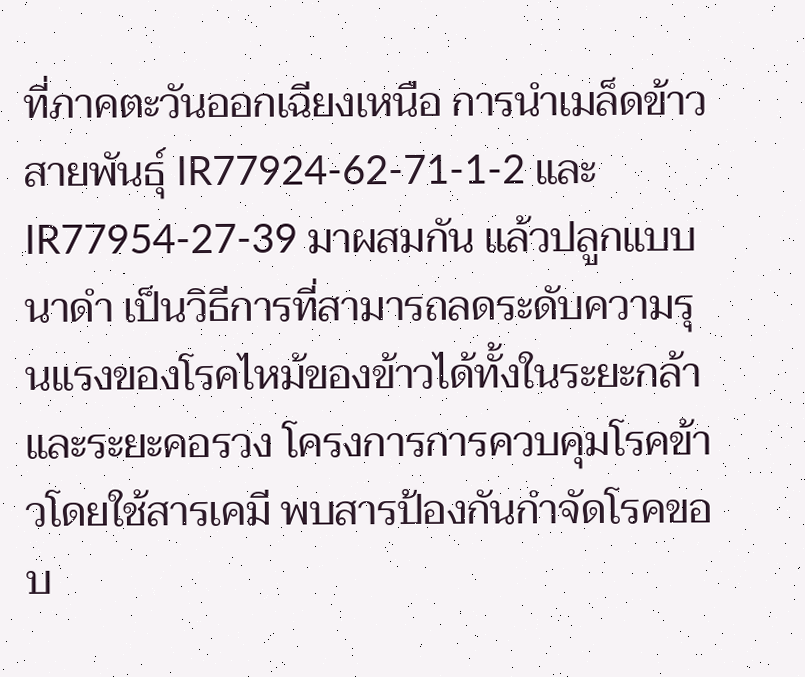ที่ภาคตะวันออกเฉียงเหนือ การนำเมล็ดข้าวสายพันธุ์ IR77924-62-71-1-2 และ IR77954-27-39 มาผสมกัน แล้วปลูกแบบนาดำ เป็นวิธีการที่สามารถลดระดับความรุนแรงของโรคไหม้ของข้าวได้ทั้งในระยะกล้าและระยะคอรวง โครงการการควบคุมโรคข้าวโดยใช้สารเคมี พบสารป้องกันกำจัดโรคขอบ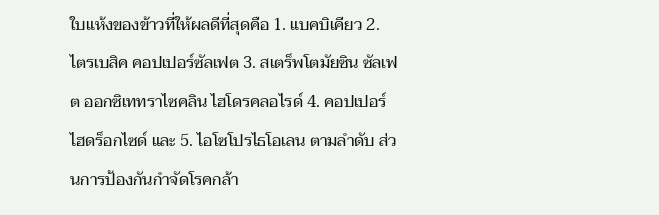ใบแห้งของข้าวที่ให้ผลดีที่สุดคือ 1. แบคบิเคียว 2. ไตรเบสิค คอปเปอร์ซัลเฟต 3. สเตร็พโตมัยซิน ซัลเฟต ออกซิเททราไซคลิน ไฮโดรคลอไรด์ 4. คอปเปอร์ไฮดร็อกไซด์ และ 5. ไอโซโปรไธโอเลน ตามลำดับ ส่วนการป้องกันกำจัดโรคกล้า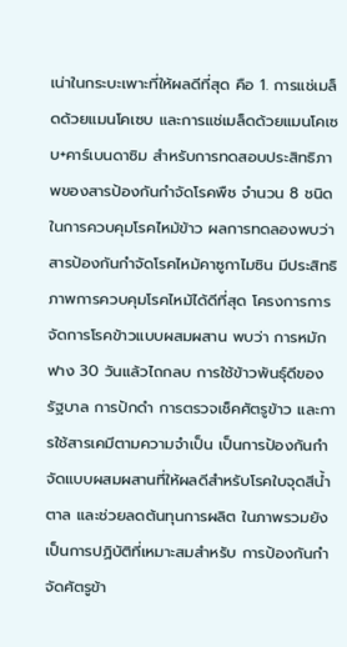เน่าในกระบะเพาะที่ให้ผลดีที่สุด คือ 1. การแช่เมล็ดด้วยแมนโคเซบ และการแช่เมล็ดด้วยแมนโคเซบ+คาร์เบนดาซิม สำหรับการทดสอบประสิทธิภาพของสารป้องกันกำจัดโรคพืช จำนวน 8 ชนิด ในการควบคุมโรคไหม้ข้าว ผลการทดลองพบว่าสารป้องกันกำจัดโรคไหม้คาซูกาไมซิน มีประสิทธิภาพการควบคุมโรคไหม้ได้ดีที่สุด โครงการการจัดการโรคข้าวแบบผสมผสาน พบว่า การหมักฟาง 30 วันแล้วไถกลบ การใช้ข้าวพันธุ์ดีของรัฐบาล การปักดำ การตรวจเช็คศัตรูข้าว และการใช้สารเคมีตามความจำเป็น เป็นการป้องกันกำจัดแบบผสมผสานที่ให้ผลดีสำหรับโรคใบจุดสีน้ำตาล และช่วยลดต้นทุนการผลิต ในภาพรวมยังเป็นการปฏิบัติที่เหมาะสมสำหรับ การป้องกันกำจัดศัตรูข้า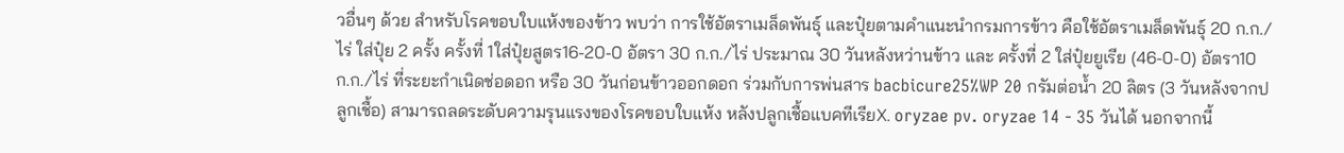วอื่นๆ ด้วย สำหรับโรคขอบใบแห้งของข้าว พบว่า การใช้อัตราเมล็ดพันธุ์ และปุ๋ยตามคำแนะนำกรมการข้าว คือใช้อัตราเมล็ดพันธุ์ 20 ก.ก./ไร่ ใส่ปุ๋ย 2 ครั้ง ครั้งที่ 1ใส่ปุ๋ยสูตร16-20-0 อัตรา 30 ก.ก./ไร่ ประมาณ 30 วันหลังหว่านข้าว และ ครั้งที่ 2 ใส่ปุ๋ยยูเรีย (46-0-0) อัตรา10 ก.ก./ไร่ ที่ระยะกำเนิดช่อดอก หรือ 30 วันก่อนข้าวออกดอก ร่วมกับการพ่นสาร bacbicure25%WP 20 กรัมต่อน้ำ 20 ลิตร (3 วันหลังจากปลูกเชื้อ) สามารถลดระดับความรุนแรงของโรคขอบใบแห้ง หลังปลูกเชื้อแบคทีเรียX. oryzae pv. oryzae 14 - 35 วันได้ นอกจากนี้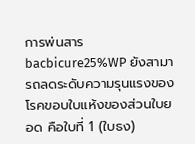การพ่นสาร bacbicure25%WP ยังสามารถลดระดับความรุนแรงของโรคขอบใบแห้งของส่วนใบยอด คือใบที่ 1 (ใบธง)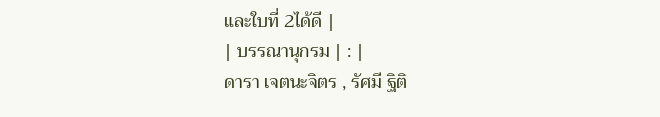และใบที่ 2ได้ดี |
| บรรณานุกรม | : |
ดารา เจตนะจิตร , รัศมี ฐิติ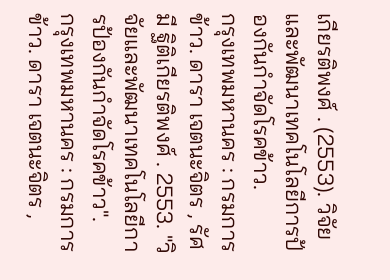เกียรติพงศ์ . (2553). วิจัยและพัฒนาเทคโนโลยีการป้องกันกำจัดโรคข้าว.
กรุงเทพมหานคร : กรมการข้าว. ดารา เจตนะจิตร , รัศมี ฐิติเกียรติพงศ์ . 2553. "วิจัยและพัฒนาเทคโนโลยีการป้องกันกำจัดโรคข้าว".
กรุงเทพมหานคร : กรมการข้าว. ดารา เจตนะจิตร ,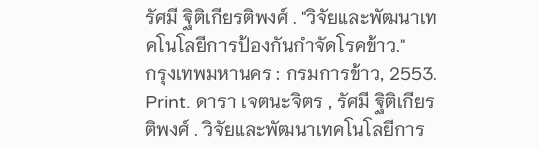รัศมี ฐิติเกียรติพงศ์ . "วิจัยและพัฒนาเทคโนโลยีการป้องกันกำจัดโรคข้าว."
กรุงเทพมหานคร : กรมการข้าว, 2553. Print. ดารา เจตนะจิตร , รัศมี ฐิติเกียรติพงศ์ . วิจัยและพัฒนาเทคโนโลยีการ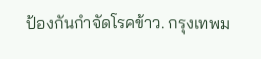ป้องกันกำจัดโรคข้าว. กรุงเทพม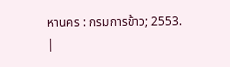หานคร : กรมการข้าว; 2553.
|